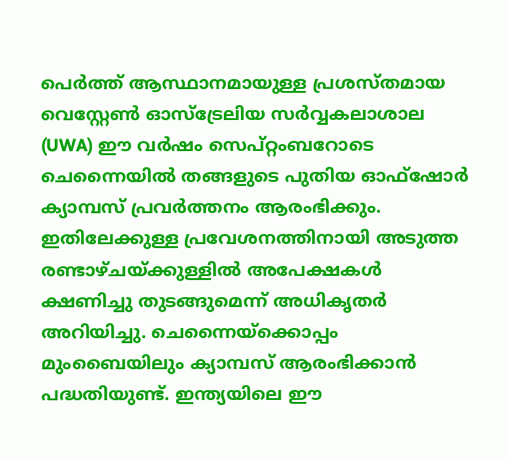പെർത്ത് ആസ്ഥാനമായുള്ള പ്രശസ്തമായ വെസ്റ്റേൺ ഓസ്ട്രേലിയ സർവ്വകലാശാല (UWA) ഈ വർഷം സെപ്റ്റംബറോടെ ചെന്നൈയിൽ തങ്ങളുടെ പുതിയ ഓഫ്ഷോർ ക്യാമ്പസ് പ്രവർത്തനം ആരംഭിക്കും. ഇതിലേക്കുള്ള പ്രവേശനത്തിനായി അടുത്ത രണ്ടാഴ്ചയ്ക്കുള്ളിൽ അപേക്ഷകൾ ക്ഷണിച്ചു തുടങ്ങുമെന്ന് അധികൃതർ അറിയിച്ചു. ചെന്നൈയ്ക്കൊപ്പം മുംബൈയിലും ക്യാമ്പസ് ആരംഭിക്കാൻ പദ്ധതിയുണ്ട്. ഇന്ത്യയിലെ ഈ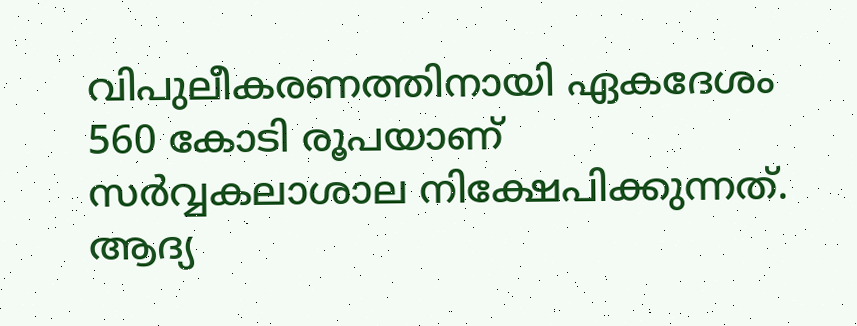വിപുലീകരണത്തിനായി ഏകദേശം 560 കോടി രൂപയാണ് സർവ്വകലാശാല നിക്ഷേപിക്കുന്നത്.
ആദ്യ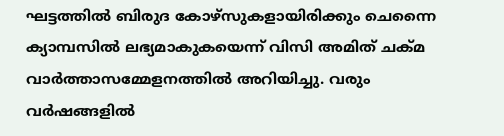ഘട്ടത്തിൽ ബിരുദ കോഴ്സുകളായിരിക്കും ചെന്നൈ ക്യാമ്പസിൽ ലഭ്യമാകുകയെന്ന് വിസി അമിത് ചക്മ വാർത്താസമ്മേളനത്തിൽ അറിയിച്ചു. വരും വർഷങ്ങളിൽ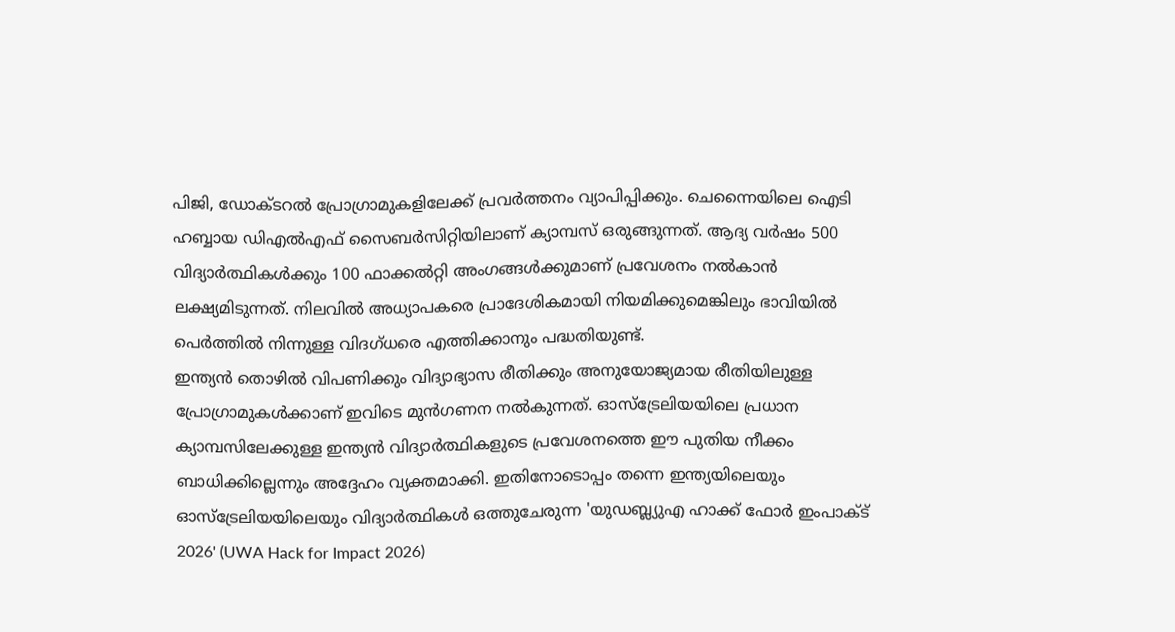പിജി, ഡോക്ടറൽ പ്രോഗ്രാമുകളിലേക്ക് പ്രവർത്തനം വ്യാപിപ്പിക്കും. ചെന്നൈയിലെ ഐടി ഹബ്ബായ ഡിഎൽഎഫ് സൈബർസിറ്റിയിലാണ് ക്യാമ്പസ് ഒരുങ്ങുന്നത്. ആദ്യ വർഷം 500 വിദ്യാർത്ഥികൾക്കും 100 ഫാക്കൽറ്റി അംഗങ്ങൾക്കുമാണ് പ്രവേശനം നൽകാൻ ലക്ഷ്യമിടുന്നത്. നിലവിൽ അധ്യാപകരെ പ്രാദേശികമായി നിയമിക്കുമെങ്കിലും ഭാവിയിൽ പെർത്തിൽ നിന്നുള്ള വിദഗ്ധരെ എത്തിക്കാനും പദ്ധതിയുണ്ട്.
ഇന്ത്യൻ തൊഴിൽ വിപണിക്കും വിദ്യാഭ്യാസ രീതിക്കും അനുയോജ്യമായ രീതിയിലുള്ള പ്രോഗ്രാമുകൾക്കാണ് ഇവിടെ മുൻഗണന നൽകുന്നത്. ഓസ്ട്രേലിയയിലെ പ്രധാന ക്യാമ്പസിലേക്കുള്ള ഇന്ത്യൻ വിദ്യാർത്ഥികളുടെ പ്രവേശനത്തെ ഈ പുതിയ നീക്കം ബാധിക്കില്ലെന്നും അദ്ദേഹം വ്യക്തമാക്കി. ഇതിനോടൊപ്പം തന്നെ ഇന്ത്യയിലെയും ഓസ്ട്രേലിയയിലെയും വിദ്യാർത്ഥികൾ ഒത്തുചേരുന്ന 'യുഡബ്ല്യുഎ ഹാക്ക് ഫോർ ഇംപാക്ട് 2026' (UWA Hack for Impact 2026)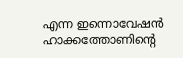എന്ന ഇന്നൊവേഷൻ ഹാക്കത്തോണിന്റെ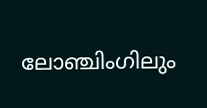ലോഞ്ചിംഗിലും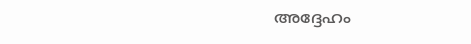അദ്ദേഹം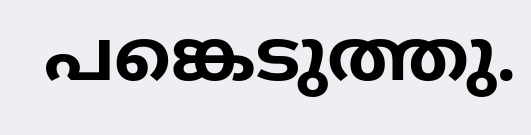പങ്കെടുത്തു.